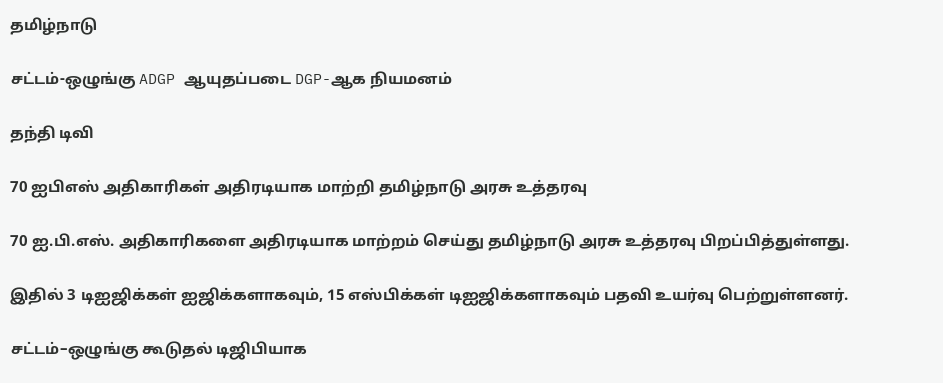தமிழ்நாடு

சட்டம்-ஒழுங்கு ADGP ஆயுதப்படை DGP-ஆக நியமனம்

தந்தி டிவி

70 ஐபிஎஸ் அதிகாரிகள் அதிரடியாக மாற்றி தமிழ்நாடு அரசு உத்தரவு

70 ஐ.பி.எஸ். அதிகாரிகளை அதிரடியாக மாற்றம் செய்து தமிழ்நாடு அரசு உத்தரவு பிறப்பித்துள்ளது.

இதில் 3 டிஐஜிக்கள் ஐஜிக்களாகவும், 15 எஸ்பிக்கள் டிஐஜிக்களாகவும் பதவி உயர்வு பெற்றுள்ளனர்.

சட்டம்–ஒழுங்கு கூடுதல் டிஜிபியாக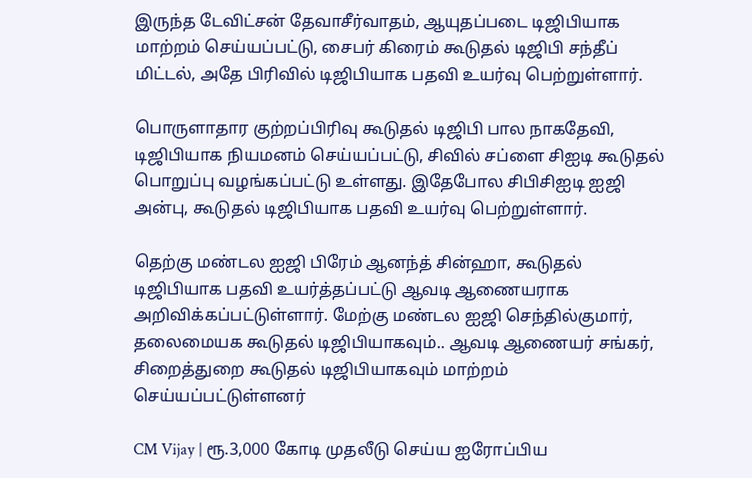இருந்த டேவிட்சன் தேவாசீர்வாதம், ஆயுதப்படை டிஜிபியாக மாற்றம் செய்யப்பட்டு, சைபர் கிரைம் கூடுதல் டிஜிபி சந்தீப் மிட்டல், அதே பிரிவில் டிஜிபியாக பதவி உயர்வு பெற்றுள்ளார்.

பொருளாதார குற்றப்பிரிவு கூடுதல் டிஜிபி பால நாகதேவி, டிஜிபியாக நியமனம் செய்யப்பட்டு, சிவில் சப்ளை சிஐடி கூடுதல் பொறுப்பு வழங்கப்பட்டு உள்ளது. இதேபோல சிபிசிஐடி ஐஜி அன்பு, கூடுதல் டிஜிபியாக பதவி உயர்வு பெற்றுள்ளார்.

தெற்கு மண்டல ஐஜி பிரேம் ஆனந்த் சின்ஹா, கூடுதல் டிஜிபியாக பதவி உயர்த்தப்பட்டு ஆவடி ஆணையராக அறிவிக்கப்பட்டுள்ளார். மேற்கு மண்டல ஐஜி செந்தில்குமார், தலைமையக கூடுதல் டிஜிபியாகவும்.. ஆவடி ஆணையர் சங்கர், சிறைத்துறை கூடுதல் டிஜிபியாகவும் மாற்றம் செய்யப்பட்டுள்ளனர்

CM Vijay | ரூ.3,000 கோடி முதலீடு செய்ய ஐரோப்பிய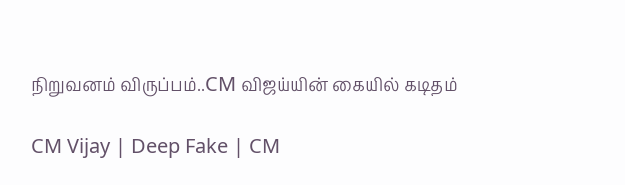நிறுவனம் விருப்பம்..CM விஜய்யின் கையில் கடிதம்

CM Vijay | Deep Fake | CM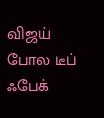விஜய் போல டீப் ஃபேக்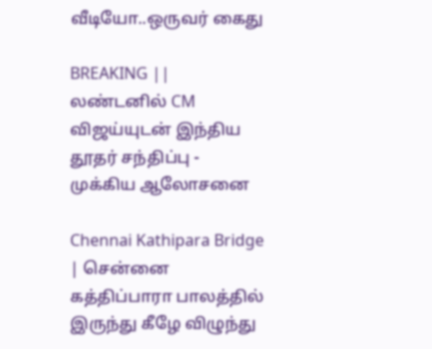வீடியோ..ஒருவர் கைது

BREAKING || லண்டனில் CM விஜய்யுடன் இந்திய தூதர் சந்திப்பு - முக்கிய ஆலோசனை

Chennai Kathipara Bridge | சென்னை கத்திப்பாரா பாலத்தில் இருந்து கீழே விழுந்து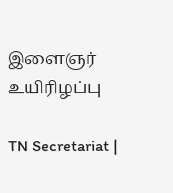இளைஞர் உயிரிழப்பு

TN Secretariat |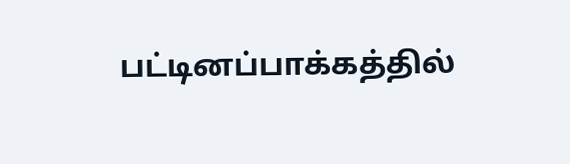பட்டினப்பாக்கத்தில்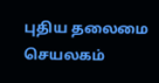புதிய தலைமை செயலகம்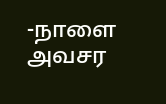-நாளை அவசர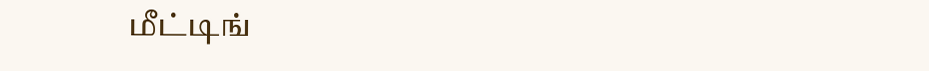மீட்டிங்